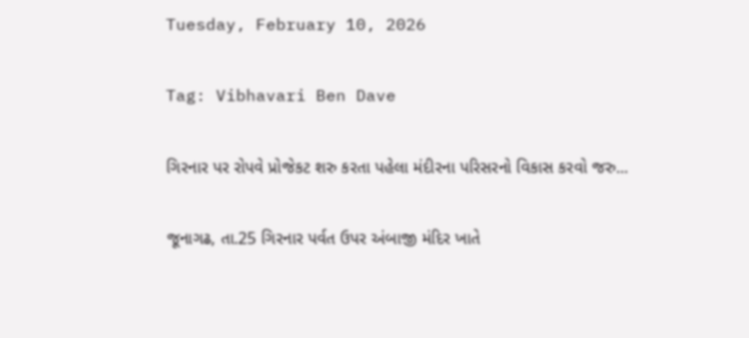Tuesday, February 10, 2026

Tag: Vibhavari Ben Dave

ગિરનાર પર રોપવે પ્રોજેકટ શરુ કરતા પહેલા મંદીરના પરિસરનો વિકાસ કરવો જરુ...

જૂનાગઢ, તા.25 ગિરનાર પર્વત ઉપર અંબાજી મંદિર ખાતે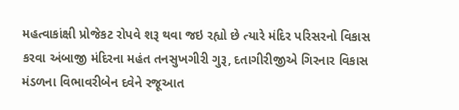મહત્વાકાંક્ષી પ્રોજેકટ રોપવે શરૂ થવા જઇ રહ્યો છે ત્યારે મંદિર પરિસરનો વિકાસ કરવા અંબાજી મંદિરના મહંત તનસુખગીરી ગુરૂ, દતાગીરીજીએ ગિરનાર વિકાસ મંડળના વિભાવરીબેન દવેને રજૂઆત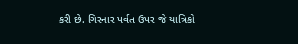કરી છે. ગિરનાર પર્વત ઉપર જે યાત્રિકો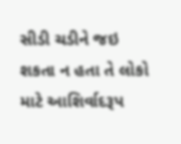સીડી ચડીને જઇ શકતા ન હતા તે લોકો માટે આશિર્વાદરૂપ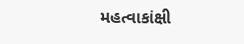મહત્વાકાંક્ષી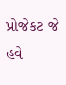પ્રોજેકટ જે હવે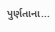પુર્ણતાના...